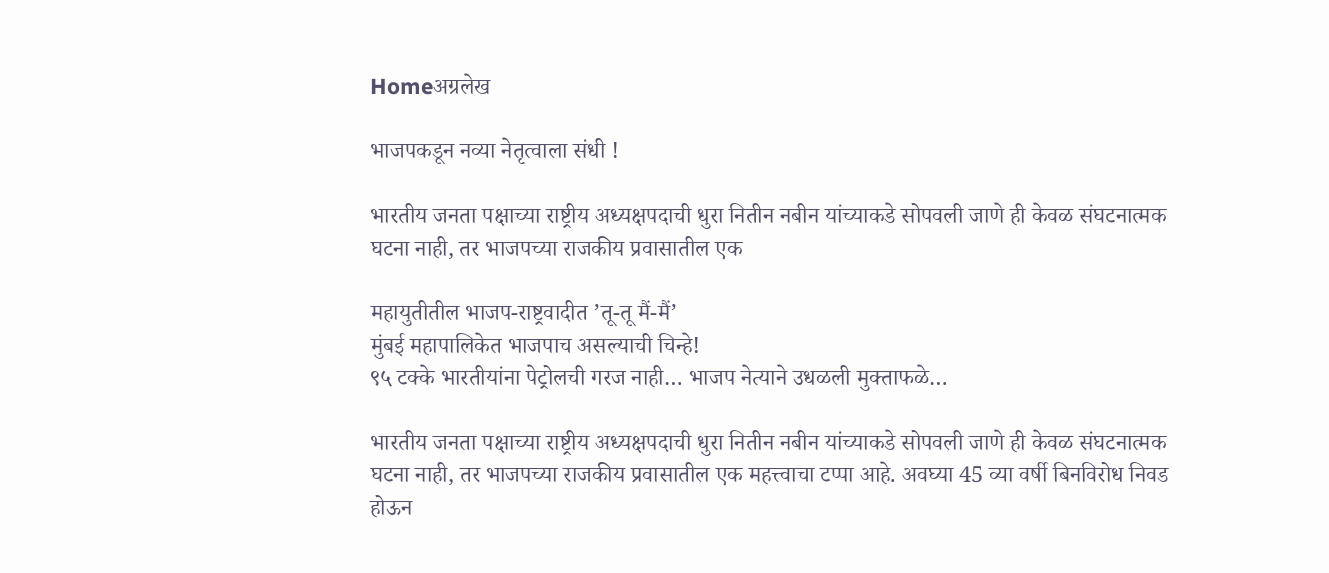Homeअग्रलेख

भाजपकडून नव्या नेतृत्वाला संधी !

भारतीय जनता पक्षाच्या राष्ट्रीय अध्यक्षपदाची धुरा नितीन नबीन यांच्याकडे सोपवली जाणे ही केवळ संघटनात्मक घटना नाही, तर भाजपच्या राजकीय प्रवासातील एक

महायुतीतील भाजप-राष्ट्रवादीत ’तू-तू मैं-मैं’
मुंबई महापालिकेत भाजपाच असल्याची चिन्हे!
९५ टक्के भारतीयांना पेट्रोलची गरज नाही… भाजप नेत्याने उधळली मुक्ताफळे…

भारतीय जनता पक्षाच्या राष्ट्रीय अध्यक्षपदाची धुरा नितीन नबीन यांच्याकडे सोपवली जाणे ही केवळ संघटनात्मक घटना नाही, तर भाजपच्या राजकीय प्रवासातील एक महत्त्वाचा टप्पा आहे. अवघ्या 45 व्या वर्षी बिनविरोध निवड होऊन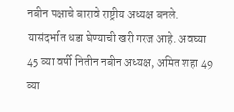नबीन पक्षाचे बारावे राष्ट्रीय अध्यक्ष बनले. यासंदर्भात धडा घेण्याची खरी गरज आहे. अवघ्या 45 व्या वर्षी नितीन नबीन अध्यक्ष, अमित शहा 49 व्या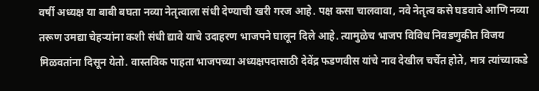वर्षी अध्यक्ष या बाबी बघता नव्या नेतृत्वाला संधी देण्याची खरी गरज आहे. पक्ष कसा चालवावा, नवे नेतृत्व कसे घडवावे आणि नव्या तरूण उमद्या चेहर्‍यांना कशी संधी द्यावे याचे उदाहरण भाजपने घालून दिले आहे. त्यामुळेच भाजप विविध निवडणुकीत विजय मिळवतांना दिसून येतो. वास्तविक पाहता भाजपच्या अध्यक्षपदासाठी देवेंद्र फडणवीस यांचे नाव देखील चर्चेत होते, मात्र त्यांच्याकडे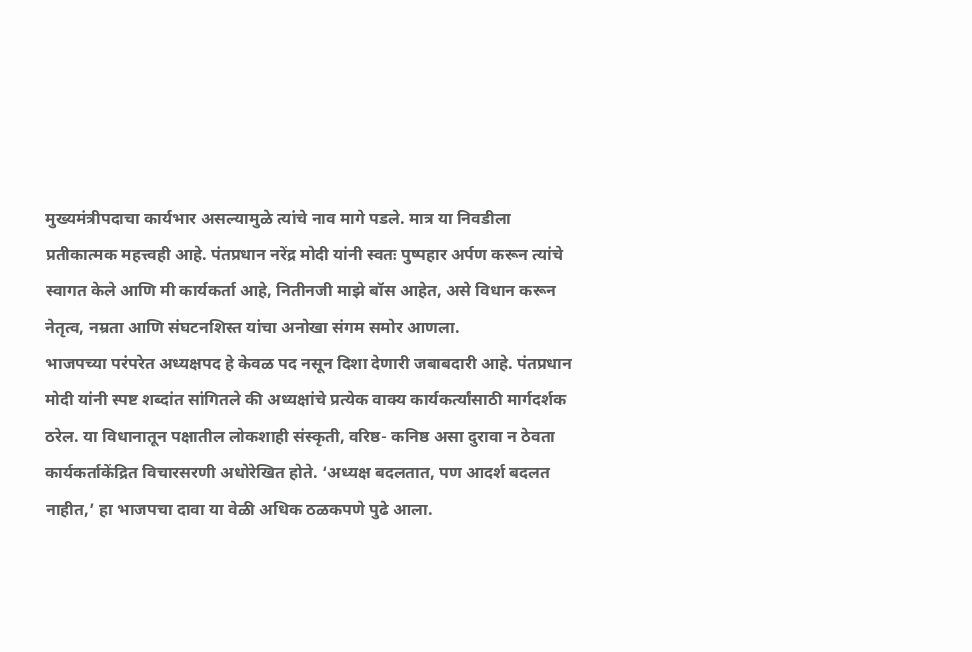मुख्यमंत्रीपदाचा कार्यभार असल्यामुळे त्यांचे नाव मागे पडले. मात्र या निवडीला प्रतीकात्मक महत्त्वही आहे. पंतप्रधान नरेंद्र मोदी यांनी स्वतः पुष्पहार अर्पण करून त्यांचे स्वागत केले आणि मी कार्यकर्ता आहे, नितीनजी माझे बॉस आहेत, असे विधान करून नेतृत्व, नम्रता आणि संघटनशिस्त यांचा अनोखा संगम समोर आणला.
भाजपच्या परंपरेत अध्यक्षपद हे केवळ पद नसून दिशा देणारी जबाबदारी आहे. पंतप्रधान मोदी यांनी स्पष्ट शब्दांत सांगितले की अध्यक्षांचे प्रत्येक वाक्य कार्यकर्त्यांसाठी मार्गदर्शक ठरेल. या विधानातून पक्षातील लोकशाही संस्कृती, वरिष्ठ- कनिष्ठ असा दुरावा न ठेवता कार्यकर्ताकेंद्रित विचारसरणी अधोरेखित होते. ‘अध्यक्ष बदलतात, पण आदर्श बदलत नाहीत,’ हा भाजपचा दावा या वेळी अधिक ठळकपणे पुढे आला.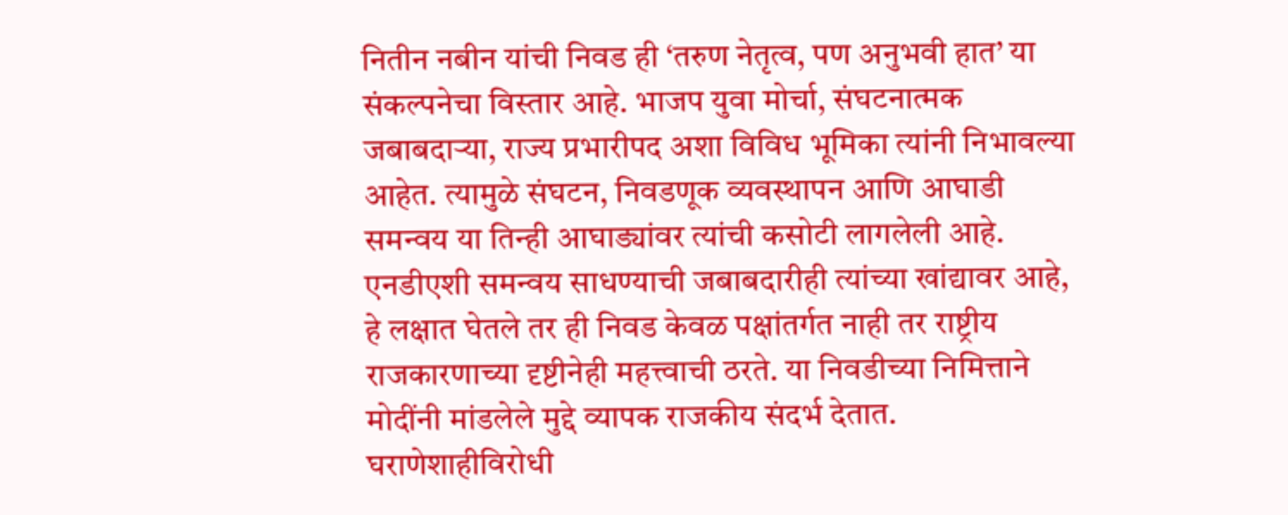नितीन नबीन यांची निवड ही ‘तरुण नेतृत्व, पण अनुभवी हात’ या संकल्पनेचा विस्तार आहे. भाजप युवा मोर्चा, संघटनात्मक जबाबदार्‍या, राज्य प्रभारीपद अशा विविध भूमिका त्यांनी निभावल्या आहेत. त्यामुळे संघटन, निवडणूक व्यवस्थापन आणि आघाडी समन्वय या तिन्ही आघाड्यांवर त्यांची कसोटी लागलेली आहे. एनडीएशी समन्वय साधण्याची जबाबदारीही त्यांच्या खांद्यावर आहे, हे लक्षात घेतले तर ही निवड केवळ पक्षांतर्गत नाही तर राष्ट्रीय राजकारणाच्या दृष्टीनेही महत्त्वाची ठरते. या निवडीच्या निमित्ताने मोदींनी मांडलेले मुद्दे व्यापक राजकीय संदर्भ देतात. घराणेशाहीविरोधी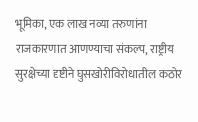भूमिका, एक लाख नव्या तरुणांना राजकारणात आणण्याचा संकल्प, राष्ट्रीय सुरक्षेच्या दृष्टीने घुसखोरीविरोधातील कठोर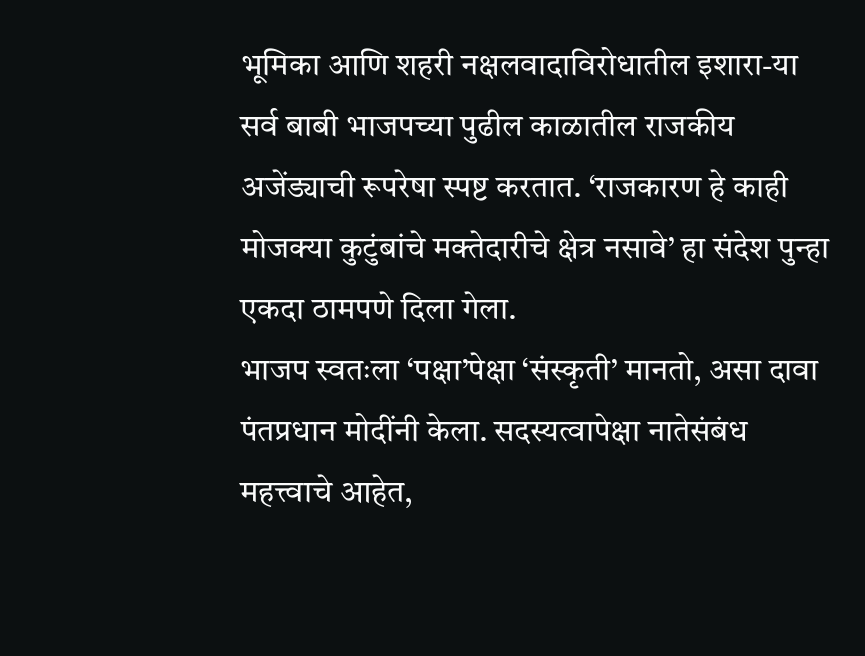भूमिका आणि शहरी नक्षलवादाविरोधातील इशारा-या सर्व बाबी भाजपच्या पुढील काळातील राजकीय अजेंड्याची रूपरेषा स्पष्ट करतात. ‘राजकारण हे काही मोजक्या कुटुंबांचे मक्तेदारीचे क्षेत्र नसावे’ हा संदेश पुन्हा एकदा ठामपणे दिला गेला.
भाजप स्वतःला ‘पक्षा’पेक्षा ‘संस्कृती’ मानतो, असा दावा पंतप्रधान मोदींनी केला. सदस्यत्वापेक्षा नातेसंबंध महत्त्वाचे आहेत,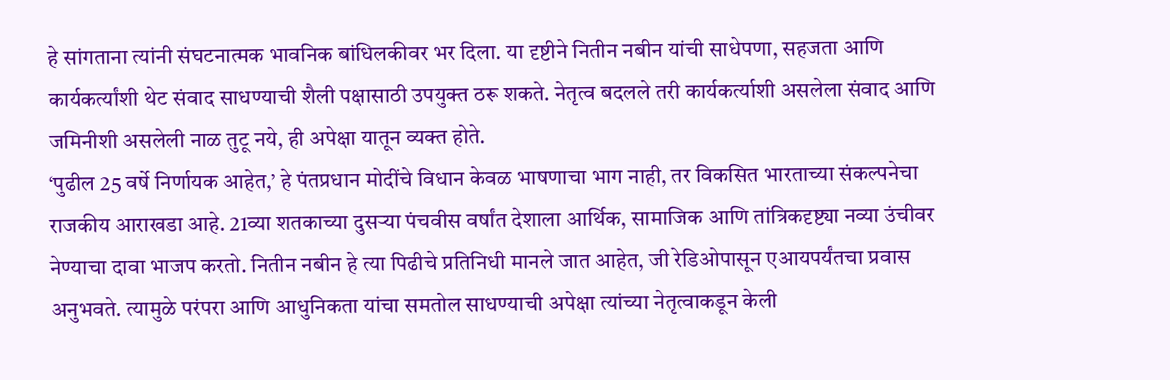हे सांगताना त्यांनी संघटनात्मक भावनिक बांधिलकीवर भर दिला. या दृष्टीने नितीन नबीन यांची साधेपणा, सहजता आणि कार्यकर्त्यांशी थेट संवाद साधण्याची शैली पक्षासाठी उपयुक्त ठरू शकते. नेतृत्व बदलले तरी कार्यकर्त्याशी असलेला संवाद आणि जमिनीशी असलेली नाळ तुटू नये, ही अपेक्षा यातून व्यक्त होते.
‘पुढील 25 वर्षे निर्णायक आहेत,’ हे पंतप्रधान मोदींचे विधान केवळ भाषणाचा भाग नाही, तर विकसित भारताच्या संकल्पनेचा राजकीय आराखडा आहे. 21व्या शतकाच्या दुसर्‍या पंचवीस वर्षांत देशाला आर्थिक, सामाजिक आणि तांत्रिकदृष्ट्या नव्या उंचीवर नेण्याचा दावा भाजप करतो. नितीन नबीन हे त्या पिढीचे प्रतिनिधी मानले जात आहेत, जी रेडिओपासून एआयपर्यंतचा प्रवास अनुभवते. त्यामुळे परंपरा आणि आधुनिकता यांचा समतोल साधण्याची अपेक्षा त्यांच्या नेतृत्वाकडून केली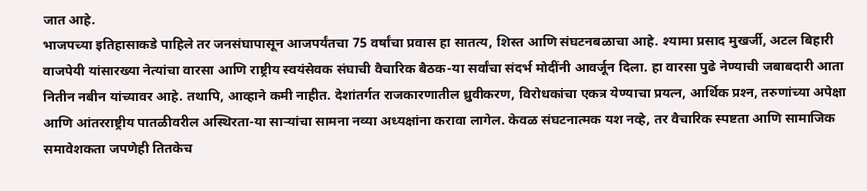जात आहे.
भाजपच्या इतिहासाकडे पाहिले तर जनसंघापासून आजपर्यंतचा 75 वर्षांचा प्रवास हा सातत्य, शिस्त आणि संघटनबळाचा आहे. श्यामा प्रसाद मुखर्जी, अटल बिहारी वाजपेयी यांसारख्या नेत्यांचा वारसा आणि राष्ट्रीय स्वयंसेवक संघाची वैचारिक बैठक-या सर्वांचा संदर्भ मोदींनी आवर्जून दिला. हा वारसा पुढे नेण्याची जबाबदारी आता नितीन नबीन यांच्यावर आहे. तथापि, आव्हाने कमी नाहीत. देशांतर्गत राजकारणातील ध्रुवीकरण, विरोधकांचा एकत्र येण्याचा प्रयत्न, आर्थिक प्रश्‍न, तरुणांच्या अपेक्षा आणि आंतरराष्ट्रीय पातळीवरील अस्थिरता-या सार्‍यांचा सामना नव्या अध्यक्षांना करावा लागेल. केवळ संघटनात्मक यश नव्हे, तर वैचारिक स्पष्टता आणि सामाजिक समावेशकता जपणेही तितकेच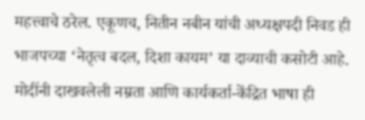महत्त्वाचे ठरेल. एकूणच, नितीन नबीन यांची अध्यक्षपदी निवड ही भाजपच्या ‘नेतृत्व बदल, दिशा कायम’ या दाव्याची कसोटी आहे. मोदींनी दाखवलेली नम्रता आणि कार्यकर्ता-केंद्रित भाषा ही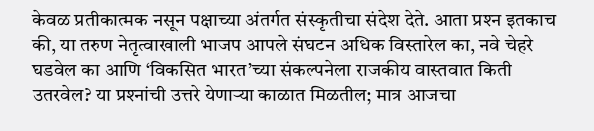केवळ प्रतीकात्मक नसून पक्षाच्या अंतर्गत संस्कृतीचा संदेश देते. आता प्रश्‍न इतकाच की, या तरुण नेतृत्वाखाली भाजप आपले संघटन अधिक विस्तारेल का, नवे चेहरे घडवेल का आणि ‘विकसित भारत’च्या संकल्पनेला राजकीय वास्तवात किती उतरवेल? या प्रश्‍नांची उत्तरे येणार्‍या काळात मिळतील; मात्र आजचा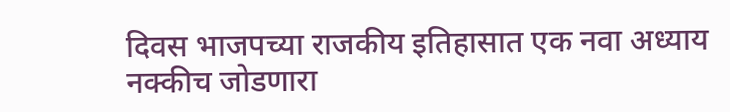दिवस भाजपच्या राजकीय इतिहासात एक नवा अध्याय नक्कीच जोडणारा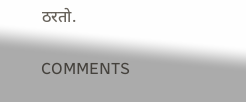ठरतो.

COMMENTS